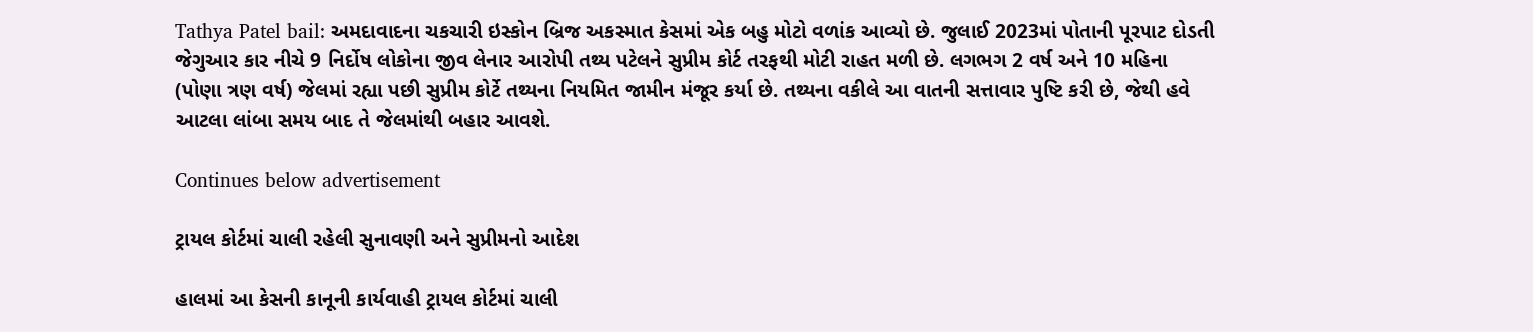Tathya Patel bail: અમદાવાદના ચકચારી ઇસ્કોન બ્રિજ અકસ્માત કેસમાં એક બહુ મોટો વળાંક આવ્યો છે. જુલાઈ 2023માં પોતાની પૂરપાટ દોડતી જેગુઆર કાર નીચે 9 નિર્દોષ લોકોના જીવ લેનાર આરોપી તથ્ય પટેલને સુપ્રીમ કોર્ટ તરફથી મોટી રાહત મળી છે. લગભગ 2 વર્ષ અને 10 મહિના (પોણા ત્રણ વર્ષ) જેલમાં રહ્યા પછી સુપ્રીમ કોર્ટે તથ્યના નિયમિત જામીન મંજૂર કર્યા છે. તથ્યના વકીલે આ વાતની સત્તાવાર પુષ્ટિ કરી છે, જેથી હવે આટલા લાંબા સમય બાદ તે જેલમાંથી બહાર આવશે.

Continues below advertisement

ટ્રાયલ કોર્ટમાં ચાલી રહેલી સુનાવણી અને સુપ્રીમનો આદેશ

હાલમાં આ કેસની કાનૂની કાર્યવાહી ટ્રાયલ કોર્ટમાં ચાલી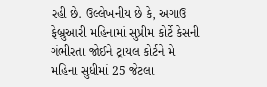રહી છે. ઉલ્લેખનીય છે કે, અગાઉ ફેબ્રુઆરી મહિનામાં સુપ્રીમ કોર્ટે કેસની ગંભીરતા જોઈને ટ્રાયલ કોર્ટને મે મહિના સુધીમાં 25 જેટલા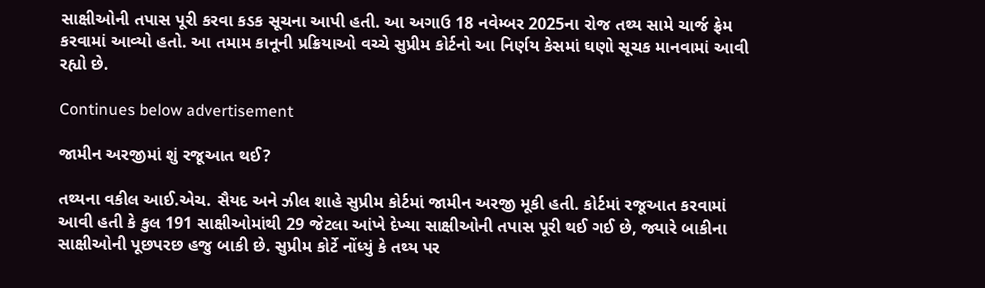સાક્ષીઓની તપાસ પૂરી કરવા કડક સૂચના આપી હતી. આ અગાઉ 18 નવેમ્બર 2025ના રોજ તથ્ય સામે ચાર્જ ફ્રેમ કરવામાં આવ્યો હતો. આ તમામ કાનૂની પ્રક્રિયાઓ વચ્ચે સુપ્રીમ કોર્ટનો આ નિર્ણય કેસમાં ઘણો સૂચક માનવામાં આવી રહ્યો છે.

Continues below advertisement

જામીન અરજીમાં શું રજૂઆત થઈ?

તથ્યના વકીલ આઈ.એચ. સૈયદ અને ઝીલ શાહે સુપ્રીમ કોર્ટમાં જામીન અરજી મૂકી હતી. કોર્ટમાં રજૂઆત કરવામાં આવી હતી કે કુલ 191 સાક્ષીઓમાંથી 29 જેટલા આંખે દેખ્યા સાક્ષીઓની તપાસ પૂરી થઈ ગઈ છે, જ્યારે બાકીના સાક્ષીઓની પૂછપરછ હજુ બાકી છે. સુપ્રીમ કોર્ટે નોંધ્યું કે તથ્ય પર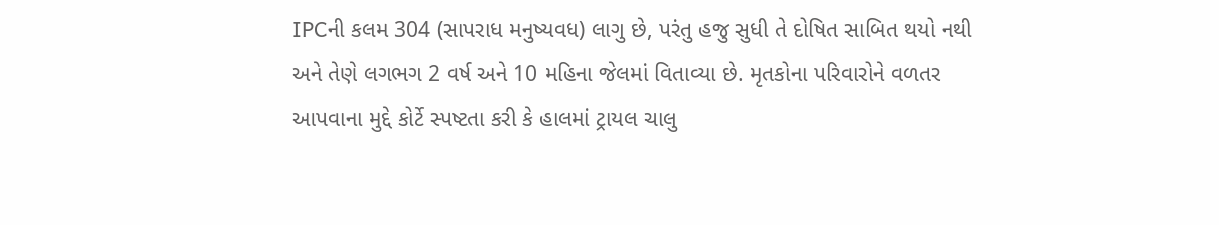IPCની કલમ 304 (સાપરાધ મનુષ્યવધ) લાગુ છે, પરંતુ હજુ સુધી તે દોષિત સાબિત થયો નથી અને તેણે લગભગ 2 વર્ષ અને 10 મહિના જેલમાં વિતાવ્યા છે. મૃતકોના પરિવારોને વળતર આપવાના મુદ્દે કોર્ટે સ્પષ્ટતા કરી કે હાલમાં ટ્રાયલ ચાલુ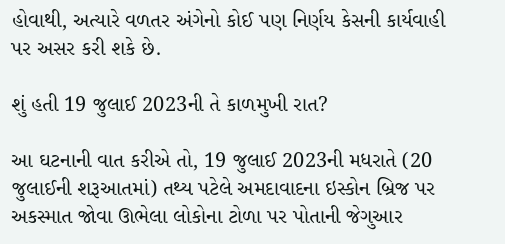હોવાથી, અત્યારે વળતર અંગેનો કોઈ પણ નિર્ણય કેસની કાર્યવાહી પર અસર કરી શકે છે.

શું હતી 19 જુલાઈ 2023ની તે કાળમુખી રાત?

આ ઘટનાની વાત કરીએ તો, 19 જુલાઈ 2023ની મધરાતે (20 જુલાઈની શરૂઆતમાં) તથ્ય પટેલે અમદાવાદના ઇસ્કોન બ્રિજ પર અકસ્માત જોવા ઊભેલા લોકોના ટોળા પર પોતાની જેગુઆર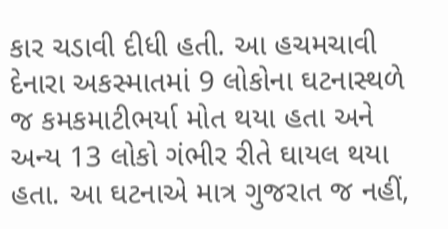કાર ચડાવી દીધી હતી. આ હચમચાવી દેનારા અકસ્માતમાં 9 લોકોના ઘટનાસ્થળે જ કમકમાટીભર્યા મોત થયા હતા અને અન્ય 13 લોકો ગંભીર રીતે ઘાયલ થયા હતા. આ ઘટનાએ માત્ર ગુજરાત જ નહીં,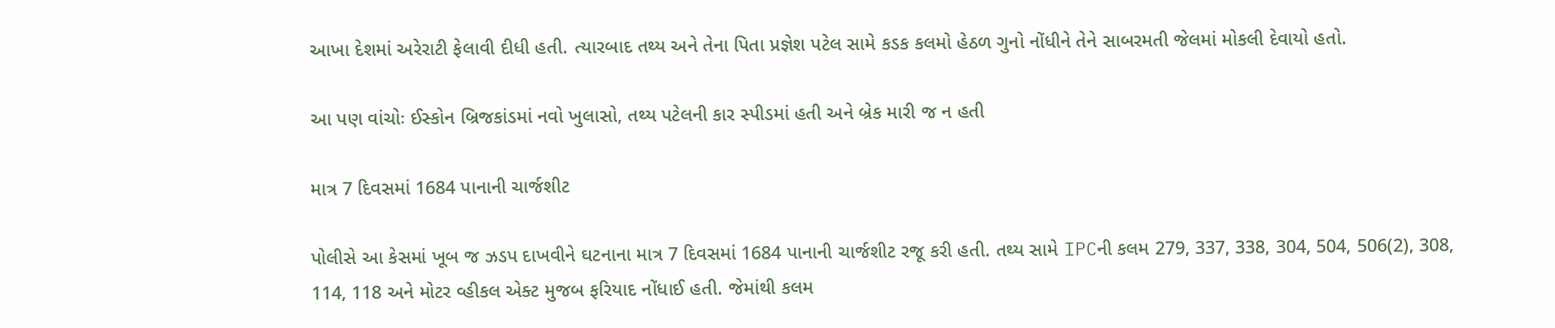આખા દેશમાં અરેરાટી ફેલાવી દીધી હતી. ત્યારબાદ તથ્ય અને તેના પિતા પ્રજ્ઞેશ પટેલ સામે કડક કલમો હેઠળ ગુનો નોંધીને તેને સાબરમતી જેલમાં મોકલી દેવાયો હતો.

આ પણ વાંચોઃ ઈસ્કોન બ્રિજકાંડમાં નવો ખુલાસો, તથ્ય પટેલની કાર સ્પીડમાં હતી અને બ્રેક મારી જ ન હતી

માત્ર 7 દિવસમાં 1684 પાનાની ચાર્જશીટ

પોલીસે આ કેસમાં ખૂબ જ ઝડપ દાખવીને ઘટનાના માત્ર 7 દિવસમાં 1684 પાનાની ચાર્જશીટ રજૂ કરી હતી. તથ્ય સામે IPCની કલમ 279, 337, 338, 304, 504, 506(2), 308, 114, 118 અને મોટર વ્હીકલ એક્ટ મુજબ ફરિયાદ નોંધાઈ હતી. જેમાંથી કલમ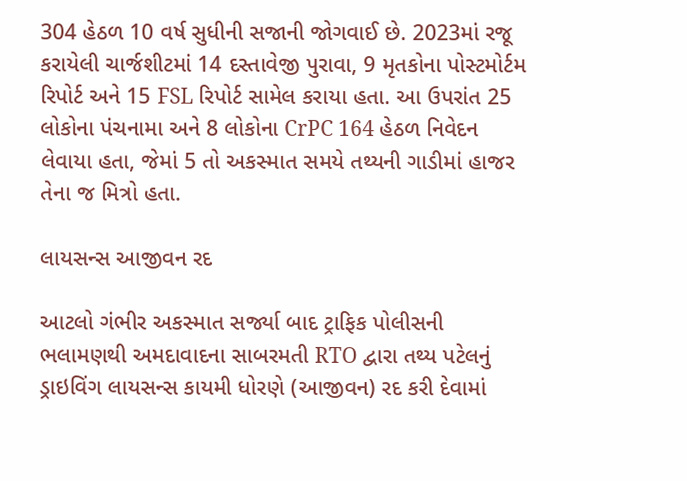304 હેઠળ 10 વર્ષ સુધીની સજાની જોગવાઈ છે. 2023માં રજૂ કરાયેલી ચાર્જશીટમાં 14 દસ્તાવેજી પુરાવા, 9 મૃતકોના પોસ્ટમોર્ટમ રિપોર્ટ અને 15 FSL રિપોર્ટ સામેલ કરાયા હતા. આ ઉપરાંત 25 લોકોના પંચનામા અને 8 લોકોના CrPC 164 હેઠળ નિવેદન લેવાયા હતા, જેમાં 5 તો અકસ્માત સમયે તથ્યની ગાડીમાં હાજર તેના જ મિત્રો હતા.

લાયસન્સ આજીવન રદ

આટલો ગંભીર અકસ્માત સર્જ્યા બાદ ટ્રાફિક પોલીસની ભલામણથી અમદાવાદના સાબરમતી RTO દ્વારા તથ્ય પટેલનું ડ્રાઇવિંગ લાયસન્સ કાયમી ધોરણે (આજીવન) રદ કરી દેવામાં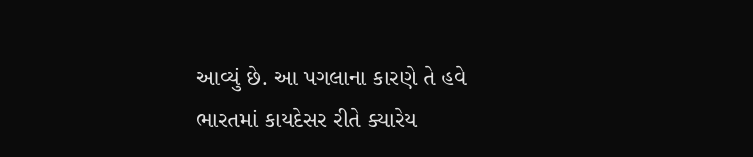આવ્યું છે. આ પગલાના કારણે તે હવે ભારતમાં કાયદેસર રીતે ક્યારેય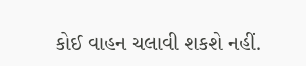કોઈ વાહન ચલાવી શકશે નહીં.